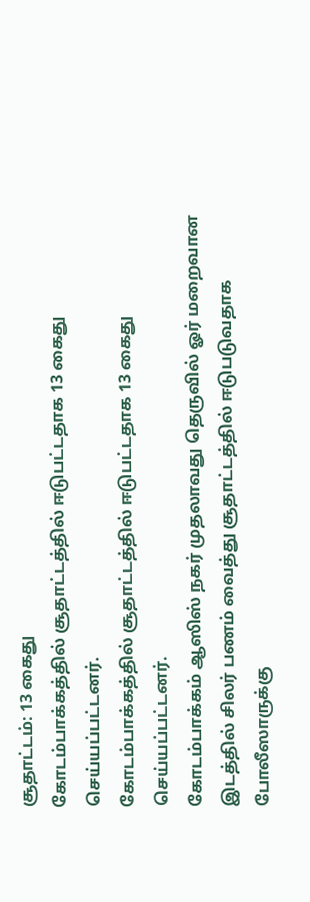சூதாட்டம்: 13 கைது
கோடம்பாக்கத்தில் சூதாட்டத்தில் ஈடுபட்டதாக 13 கைது செய்யப்பட்டனர்.
கோடம்பாக்கத்தில் சூதாட்டத்தில் ஈடுபட்டதாக 13 கைது செய்யப்பட்டனர்.
கோடம்பாக்கம் ஆஸிஸ் நகர் முதலாவது தெருவில் ஓர் மறைவான இடத்தில் சிலர் பணம் வைத்து சூதாட்டத்தில் ஈடுபடுவதாக போலீஸாருக்கு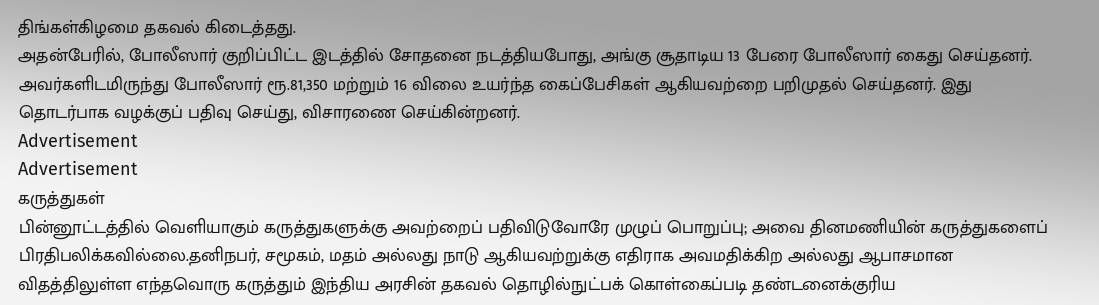திங்கள்கிழமை தகவல் கிடைத்தது.
அதன்பேரில், போலீஸார் குறிப்பிட்ட இடத்தில் சோதனை நடத்தியபோது, அங்கு சூதாடிய 13 பேரை போலீஸார் கைது செய்தனர். அவர்களிடமிருந்து போலீஸார் ரூ.81,350 மற்றும் 16 விலை உயர்ந்த கைப்பேசிகள் ஆகியவற்றை பறிமுதல் செய்தனர். இது தொடர்பாக வழக்குப் பதிவு செய்து, விசாரணை செய்கின்றனர்.
Advertisement
Advertisement
கருத்துகள்
பின்னூட்டத்தில் வெளியாகும் கருத்துகளுக்கு அவற்றைப் பதிவிடுவோரே முழுப் பொறுப்பு; அவை தினமணியின் கருத்துகளைப் பிரதிபலிக்கவில்லை.தனிநபர், சமூகம், மதம் அல்லது நாடு ஆகியவற்றுக்கு எதிராக அவமதிக்கிற அல்லது ஆபாசமான விதத்திலுள்ள எந்தவொரு கருத்தும் இந்திய அரசின் தகவல் தொழில்நுட்பக் கொள்கைப்படி தண்டனைக்குரிய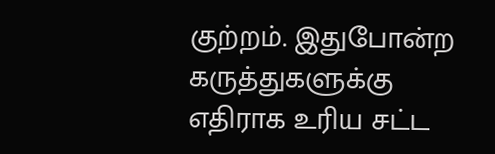குற்றம். இதுபோன்ற கருத்துகளுக்கு எதிராக உரிய சட்ட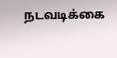நடவடிக்கை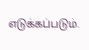எடுக்கப்படும்.